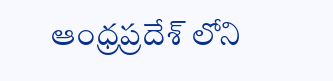ఆంధ్రప్రదేశ్ లోని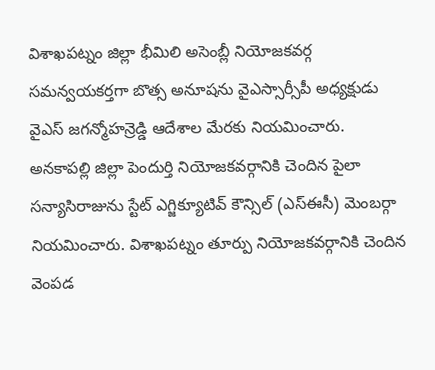విశాఖపట్నం జిల్లా భీమిలి అసెంబ్లీ నియోజకవర్గ సమన్వయకర్తగా బొత్స అనూషను వైఎస్సార్సీపీ అధ్యక్షుడు వైఎస్ జగన్మోహన్రెడ్డి ఆదేశాల మేరకు నియమించారు. అనకాపల్లి జిల్లా పెందుర్తి నియోజకవర్గానికి చెందిన పైలా సన్యాసిరాజును స్టేట్ ఎగ్జిక్యూటివ్ కౌన్సిల్ (ఎస్ఈసీ) మెంబర్గా నియమించారు. విశాఖపట్నం తూర్పు నియోజకవర్గానికి చెందిన వెంపడ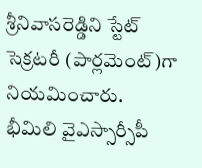శ్రీనివాసరెడ్డిని స్టేట్ సెక్రటరీ (పార్లమెంట్)గా నియమించారు.
భీమిలి వైఎస్సార్సీపీ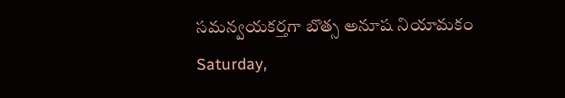సమన్వయకర్తగా బొత్స అనూష నియామకం
Saturday,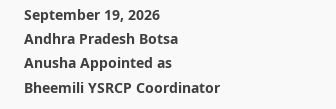September 19, 2026
Andhra Pradesh Botsa Anusha Appointed as Bheemili YSRCP Coordinator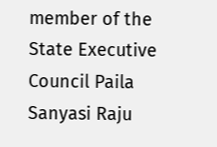member of the State Executive Council Paila Sanyasi Raju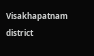Visakhapatnam district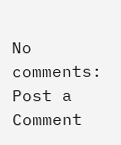No comments:
Post a Comment